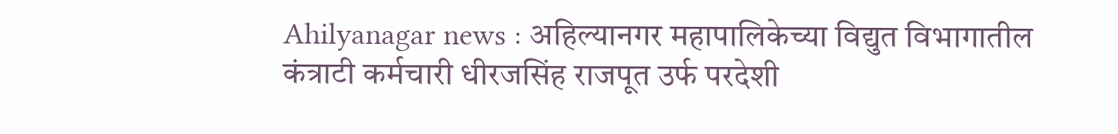Ahilyanagar news : अहिल्यानगर महापालिकेच्या विद्युत विभागातील कंत्राटी कर्मचारी धीरजसिंह राजपूत उर्फ परदेशी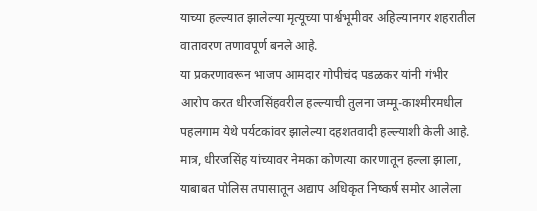याच्या हल्ल्यात झालेल्या मृत्यूच्या पार्श्वभूमीवर अहिल्यानगर शहरातील वातावरण तणावपूर्ण बनले आहे.
या प्रकरणावरून भाजप आमदार गोपीचंद पडळकर यांनी गंभीर आरोप करत धीरजसिंहवरील हल्ल्याची तुलना जम्मू-काश्मीरमधील पहलगाम येथे पर्यटकांवर झालेल्या दहशतवादी हल्ल्याशी केली आहे. मात्र, धीरजसिंह यांच्यावर नेमका कोणत्या कारणातून हल्ला झाला, याबाबत पोलिस तपासातून अद्याप अधिकृत निष्कर्ष समोर आलेला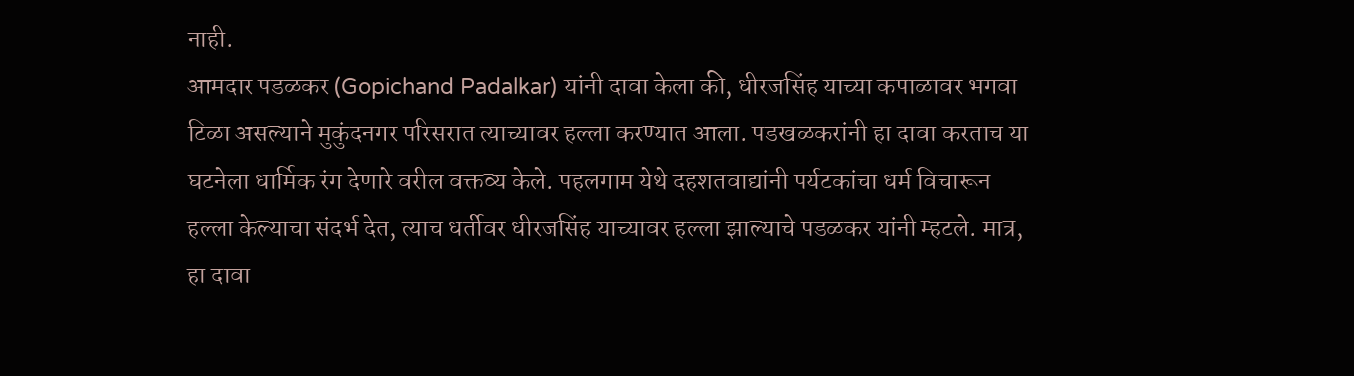नाही.
आमदार पडळकर (Gopichand Padalkar) यांनी दावा केला की, धीरजसिंह याच्या कपाळावर भगवा टिळा असल्याने मुकुंदनगर परिसरात त्याच्यावर हल्ला करण्यात आला. पडखळकरांनी हा दावा करताच या घटनेला धार्मिक रंग देणारे वरील वक्तव्य केले. पहलगाम येथे दहशतवाद्यांनी पर्यटकांचा धर्म विचारून हल्ला केल्याचा संदर्भ देत, त्याच धर्तीवर धीरजसिंह याच्यावर हल्ला झाल्याचे पडळकर यांनी म्हटले. मात्र, हा दावा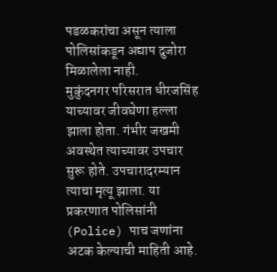पडळकरांचा असून त्याला पोलिसांकडून अद्याप दुजोरा मिळालेला नाही.
मुकुंदनगर परिसरात धीरजसिंह याच्यावर जीवघेणा हल्ला झाला होता. गंभीर जखमी अवस्थेत त्याच्यावर उपचार सुरू होते. उपचारादरम्यान त्याचा मृत्यू झाला. या प्रकरणात पोलिसांनी (Police) पाच जणांना अटक केल्याची माहिती आहे.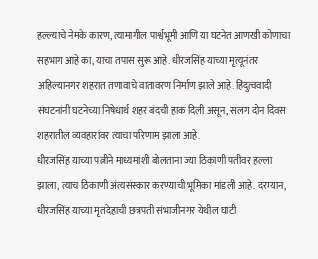हल्ल्याचे नेमके कारण, त्यामागील पार्श्वभूमी आणि या घटनेत आणखी कोणाचा सहभाग आहे का, याचा तपास सुरू आहे. धीरजसिंह याच्या मृत्यूनंतर अहिल्यानगर शहरात तणावाचे वातावरण निर्माण झाले आहे. हिंदुत्ववादी संघटनांनी घटनेच्या निषेधार्थ शहर बंदची हाक दिली असून, सलग दोन दिवस शहरातील व्यवहारांवर त्याचा परिणाम झाला आहे.
धीरजसिंह याच्या पत्नीने माध्यमांशी बोलताना ज्या ठिकाणी पतीवर हल्ला झाला, त्याच ठिकाणी अंत्यसंस्कार करण्याची भूमिका मांडली आहे. दरम्यान, धीरजसिंह याच्या मृतदेहाची छत्रपती संभाजीनगर येथील घाटी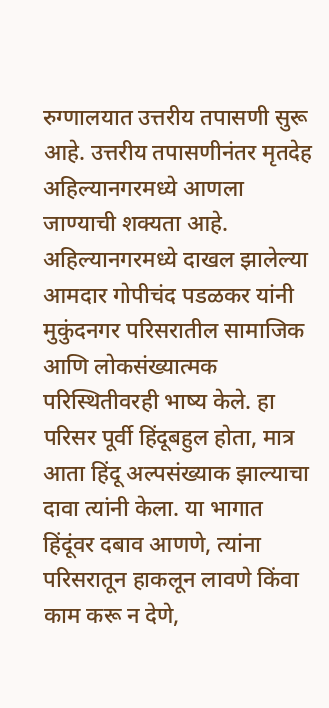रुग्णालयात उत्तरीय तपासणी सुरू आहे. उत्तरीय तपासणीनंतर मृतदेह अहिल्यानगरमध्ये आणला जाण्याची शक्यता आहे.
अहिल्यानगरमध्ये दाखल झालेल्या आमदार गोपीचंद पडळकर यांनी मुकुंदनगर परिसरातील सामाजिक आणि लोकसंख्यात्मक परिस्थितीवरही भाष्य केले. हा परिसर पूर्वी हिंदूबहुल होता, मात्र आता हिंदू अल्पसंख्याक झाल्याचा दावा त्यांनी केला. या भागात हिंदूंवर दबाव आणणे, त्यांना परिसरातून हाकलून लावणे किंवा काम करू न देणे,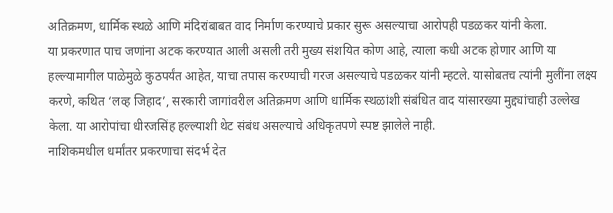अतिक्रमण, धार्मिक स्थळे आणि मंदिरांबाबत वाद निर्माण करण्याचे प्रकार सुरू असल्याचा आरोपही पडळकर यांनी केला.
या प्रकरणात पाच जणांना अटक करण्यात आली असली तरी मुख्य संशयित कोण आहे, त्याला कधी अटक होणार आणि या हल्ल्यामागील पाळेमुळे कुठपर्यंत आहेत, याचा तपास करण्याची गरज असल्याचे पडळकर यांनी म्हटले. यासोबतच त्यांनी मुलींना लक्ष्य करणे, कथित ‘लव्ह जिहाद’, सरकारी जागांवरील अतिक्रमण आणि धार्मिक स्थळांशी संबंधित वाद यांसारख्या मुद्द्यांचाही उल्लेख केला. या आरोपांचा धीरजसिंह हल्ल्याशी थेट संबंध असल्याचे अधिकृतपणे स्पष्ट झालेले नाही.
नाशिकमधील धर्मांतर प्रकरणाचा संदर्भ देत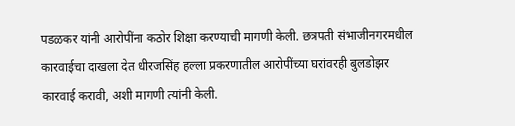पडळकर यांनी आरोपींना कठोर शिक्षा करण्याची मागणी केली. छत्रपती संभाजीनगरमधील कारवाईचा दाखला देत धीरजसिंह हल्ला प्रकरणातील आरोपींच्या घरांवरही बुलडोझर कारवाई करावी, अशी मागणी त्यांनी केली.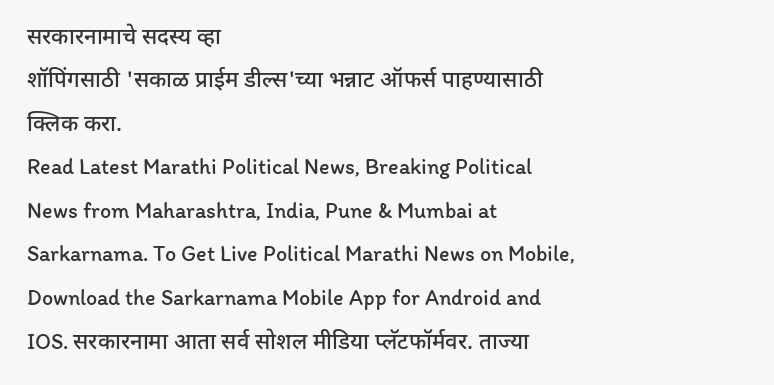सरकारनामाचे सदस्य व्हा
शॉपिंगसाठी 'सकाळ प्राईम डील्स'च्या भन्नाट ऑफर्स पाहण्यासाठी क्लिक करा.
Read Latest Marathi Political News, Breaking Political News from Maharashtra, India, Pune & Mumbai at Sarkarnama. To Get Live Political Marathi News on Mobile, Download the Sarkarnama Mobile App for Android and IOS. सरकारनामा आता सर्व सोशल मीडिया प्लॅटफॉर्मवर. ताज्या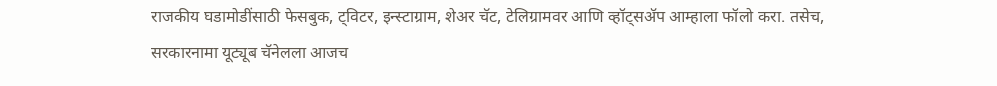राजकीय घडामोडींसाठी फेसबुक, ट्विटर, इन्स्टाग्राम, शेअर चॅट, टेलिग्रामवर आणि व्हॉट्सॲप आम्हाला फॉलो करा. तसेच, सरकारनामा यूट्यूब चॅनेलला आजच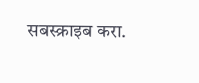सबस्क्राइब करा.